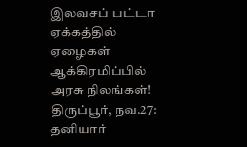இலவசப் பட்டா ஏக்கத்தில் ஏழைகள் ஆக்கிரமிப்பில் அரசு நிலங்கள்!
திருப்பூர், நவ.27: தனியார்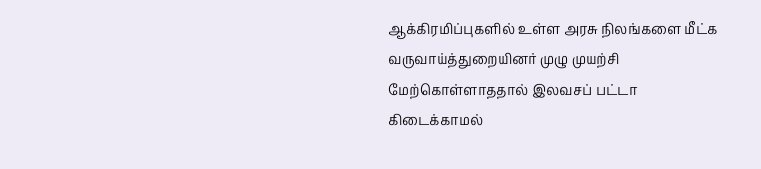ஆக்கிரமிப்புகளில் உள்ள அரசு நிலங்களை மீட்க வருவாய்த்துறையினர் முழு முயற்சி மேற்கொள்ளாததால் இலவசப் பட்டா கிடைக்காமல்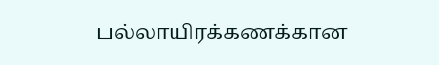பல்லாயிரக்கணக்கான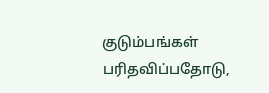குடும்பங்கள் பரிதவிப்பதோடு,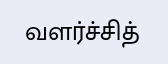வளர்ச்சித்